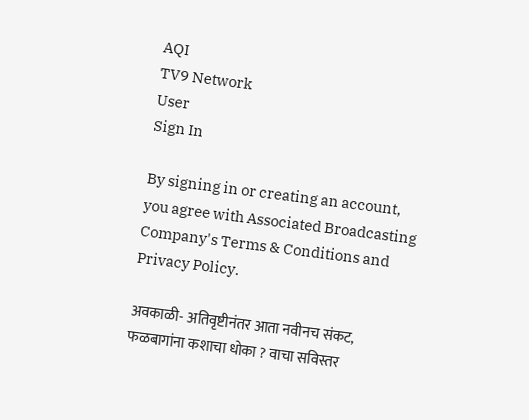AQI
TV9 Network
User
Sign In

By signing in or creating an account, you agree with Associated Broadcasting Company's Terms & Conditions and Privacy Policy.

अवकाळी- अतिवृष्टीनंतर आता नवीनच संकट, फळबागांना कशाचा धोका ? वाचा सविस्तर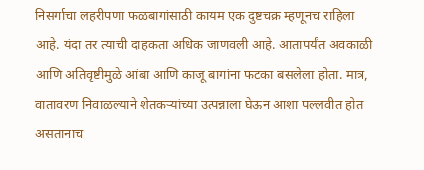निसर्गाचा लहरीपणा फळबागांसाठी कायम एक दुष्टचक्र म्हणूनच राहिला आहे. यंदा तर त्याची दाहकता अधिक जाणवली आहे. आतापर्यंत अवकाळी आणि अतिवृष्टीमुळे आंबा आणि काजू बागांना फटका बसलेला होता. मात्र, वातावरण निवाळल्याने शेतकऱ्यांच्या उत्पन्नाला घेऊन आशा पल्लवीत होत असतानाच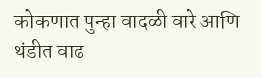कोकणात पुन्हा वादळी वारे आणि थंडीत वाढ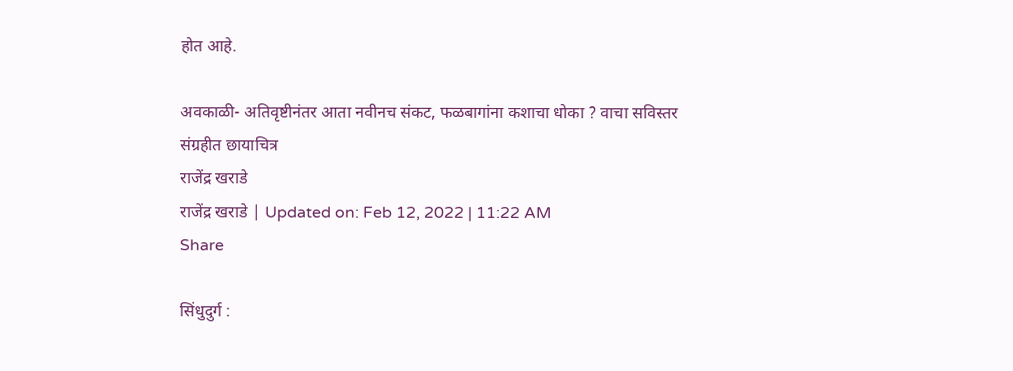होत आहे.

अवकाळी- अतिवृष्टीनंतर आता नवीनच संकट, फळबागांना कशाचा धोका ? वाचा सविस्तर
संग्रहीत छायाचित्र
राजेंद्र खराडे
राजेंद्र खराडे | Updated on: Feb 12, 2022 | 11:22 AM
Share

सिंधुदुर्ग :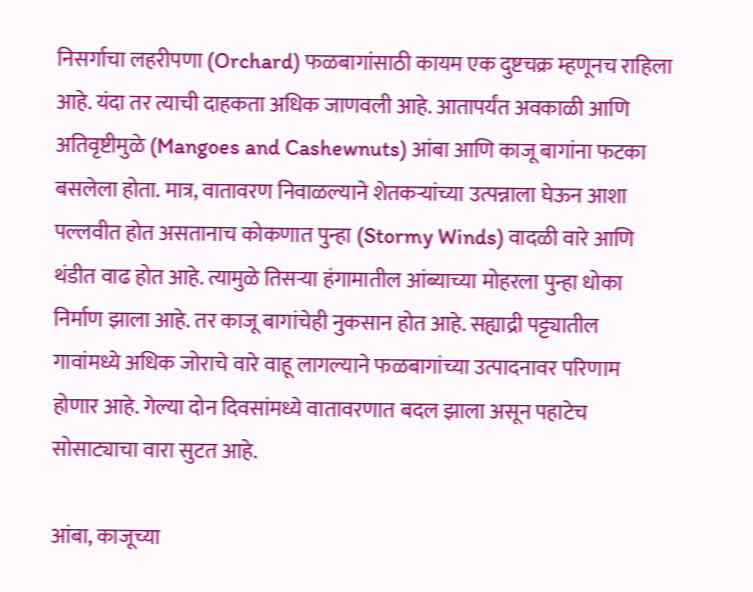निसर्गाचा लहरीपणा (Orchard) फळबागांसाठी कायम एक दुष्टचक्र म्हणूनच राहिला आहे. यंदा तर त्याची दाहकता अधिक जाणवली आहे. आतापर्यंत अवकाळी आणि अतिवृष्टीमुळे (Mangoes and Cashewnuts) आंबा आणि काजू बागांना फटका बसलेला होता. मात्र, वातावरण निवाळल्याने शेतकऱ्यांच्या उत्पन्नाला घेऊन आशा पल्लवीत होत असतानाच कोकणात पुन्हा (Stormy Winds) वादळी वारे आणि थंडीत वाढ होत आहे. त्यामुळे तिसऱ्या हंगामातील आंब्याच्या मोहरला पुन्हा धोका निर्माण झाला आहे. तर काजू बागांचेही नुकसान होत आहे. सह्याद्री पट्ट्यातील गावांमध्ये अधिक जोराचे वारे वाहू लागल्याने फळबागांच्या उत्पादनावर परिणाम होणार आहे. गेल्या दोन दिवसांमध्ये वातावरणात बदल झाला असून पहाटेच सोसाट्याचा वारा सुटत आहे.

आंबा, काजूच्या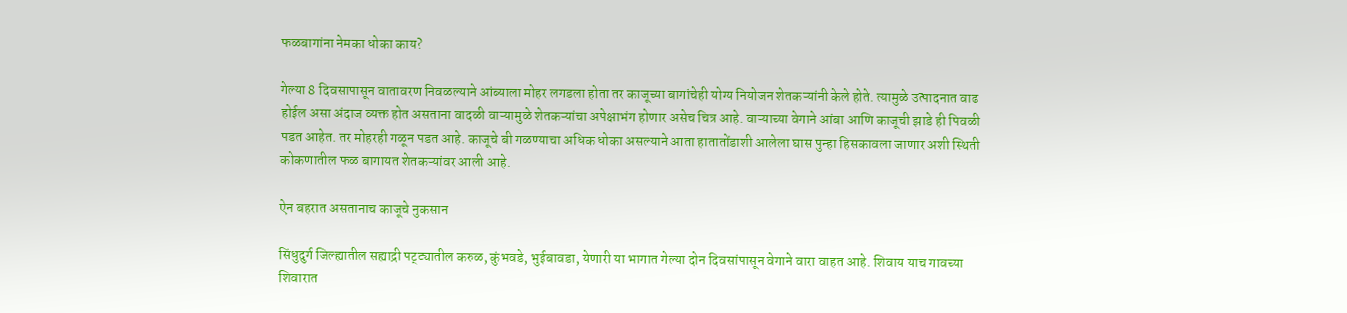फळबागांना नेमका धोका काय?

गेल्या 8 दिवसापासून वातावरण निवळल्याने आंब्याला मोहर लगडला होता तर काजूच्या बागांचेही योग्य नियोजन शेतकऱ्यांनी केले होते. त्यामुळे उत्पादनात वाढ होईल असा अंदाज व्यक्त होत असताना वादळी वाऱ्यामुळे शेतकऱ्यांचा अपेक्षाभंग होणार असेच चित्र आहे. वाऱ्याच्या वेगाने आंबा आणि काजूची झाडे ही पिवळी पडत आहेत. तर मोहरही गळून पडत आहे. काजूचे बी गळण्याचा अधिक धोका असल्याने आता हातातोंडाशी आलेला घास पुन्हा हिसकावला जाणार अशी स्थिती कोकणातील फळ बागायत शेतकऱ्यांवर आली आहे.

ऐन बहरात असतानाच काजूचे नुकसान

सिंधुदुर्ग जिल्ह्यातील सह्याद्री पट्ट्यातील करुळ, कुंभवडे, भुईबावडा, येणारी या भागात गेल्या दोन दिवसांपासून वेगाने वारा वाहत आहे. शिवाय याच गावच्या शिवारात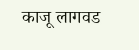काजू लागवड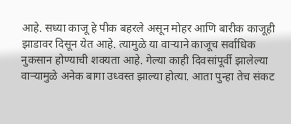आहे. सध्या काजू हे पीक बहरले असून मोहर आणि बारीक काजूही झाडावर दिसून येत आहे. त्यामुळे या वाऱ्याने काजूच सर्वाधिक नुकसान होण्याची शक्यता आहे. गेल्या काही दिवसांपूर्वी झालेल्या वाऱ्यामुळे अनेक बागा उध्वस्त झाल्या होत्या. आता पुन्हा तेच संकट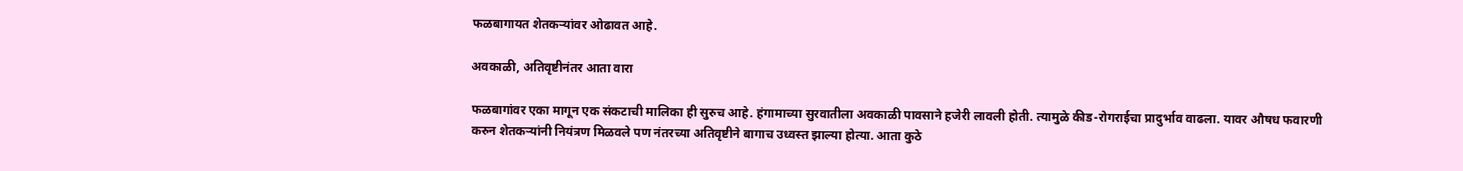फळबागायत शेतकऱ्यांवर ओढावत आहे.

अवकाळी, अतिवृष्टीनंतर आता वारा

फळबागांवर एका मागून एक संकटाची मालिका ही सुरुच आहे. हंगामाच्या सुरवातीला अवकाळी पावसाने हजेरी लावली होती. त्यामुळे कीड-रोगराईचा प्रादुर्भाव वाढला. यावर औषध फवारणी करुन शेतकऱ्यांनी नियंत्रण मिळवले पण नंतरच्या अतिवृष्टीने बागाच उध्वस्त झाल्या होत्या. आता कुठे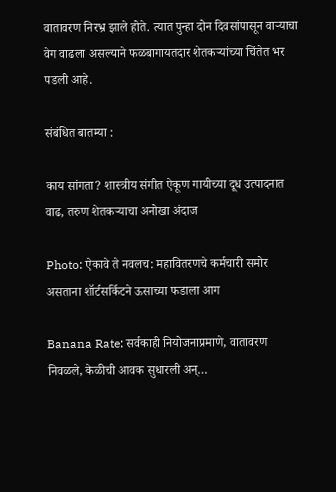वातावरण निरभ्र झाले होते. त्यात पुन्हा दोन दिवसांपासून वाऱ्याचा वेग वाढला असल्याने फळबागायतदार शेतकऱ्यांच्या चिंतेत भर पडली आहे.

संबंधित बातम्या :

काय सांगता? शास्त्रीय संगीत ऐकूण गायीच्या दूध उत्पादनात वाढ, तरुण शेतकऱ्याचा अनोखा अंदाज

Photo: ऐकावे ते नवलच: महावितरणचे कर्मचारी समोर असताना शॉर्टसर्किटने ऊसाच्या फडाला आग

Banana Rate: सर्वकाही नियोजनाप्रमाणे, वातावरण निवळले, केळीची आवक सुधारली अन्…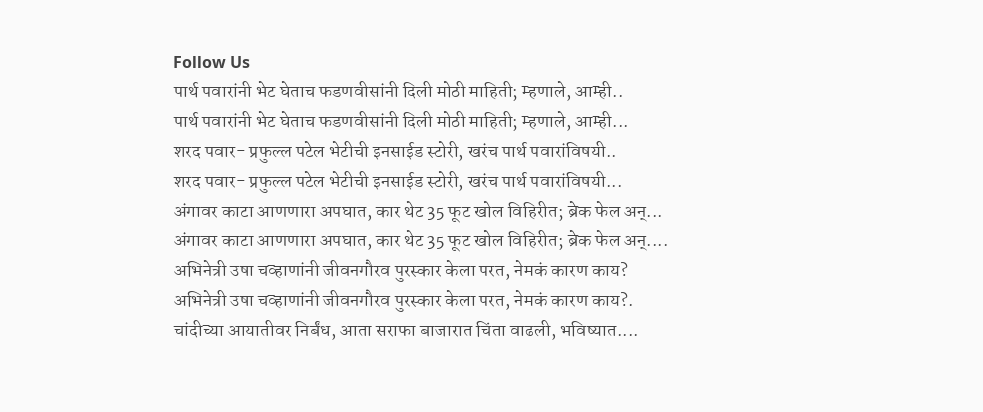Follow Us
पार्थ पवारांनी भेट घेताच फडणवीसांनी दिली मोठी माहिती; म्हणाले, आम्ही..
पार्थ पवारांनी भेट घेताच फडणवीसांनी दिली मोठी माहिती; म्हणाले, आम्ही...
शरद पवार- प्रफुल्ल पटेल भेटीची इनसाईड स्टोरी, खरंच पार्थ पवारांविषयी..
शरद पवार- प्रफुल्ल पटेल भेटीची इनसाईड स्टोरी, खरंच पार्थ पवारांविषयी...
अंगावर काटा आणणारा अपघात, कार थेट 35 फूट खोल विहिरीत; ब्रेक फेल अन्...
अंगावर काटा आणणारा अपघात, कार थेट 35 फूट खोल विहिरीत; ब्रेक फेल अन्....
अभिनेत्री उषा चव्हाणांनी जीवनगौरव पुरस्कार केला परत, नेमकं कारण काय?
अभिनेत्री उषा चव्हाणांनी जीवनगौरव पुरस्कार केला परत, नेमकं कारण काय?.
चांदीच्या आयातीवर निर्बंध, आता सराफा बाजारात चिंता वाढली, भविष्यात....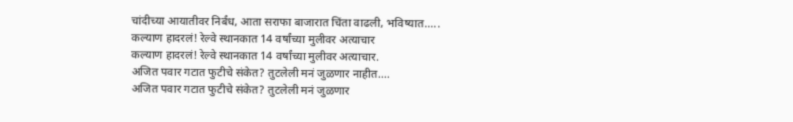चांदीच्या आयातीवर निर्बंध, आता सराफा बाजारात चिंता वाढली, भविष्यात.....
कल्याण हादरलं! रेल्वे स्थानकात 14 वर्षांच्या मुलीवर अत्याचार
कल्याण हादरलं! रेल्वे स्थानकात 14 वर्षांच्या मुलीवर अत्याचार.
अजित पवार गटात फुटीचे संकेत? तुटलेली मनं जुळणार नाहीत....
अजित पवार गटात फुटीचे संकेत? तुटलेली मनं जुळणार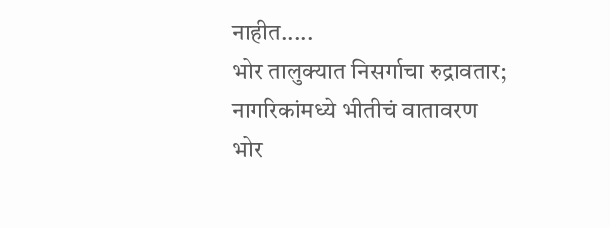नाहीत.....
भोर तालुक्यात निसर्गाचा रुद्रावतार; नागरिकांमध्ये भीतीचं वातावरण
भोर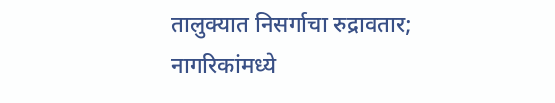तालुक्यात निसर्गाचा रुद्रावतार; नागरिकांमध्ये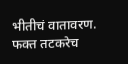भीतीचं वातावरण.
फक्त तटकरेच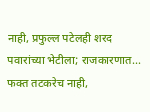नाही, प्रफुल्ल पटेलही शरद पवारांच्या भेटीला; राजकारणात...
फक्त तटकरेच नाही,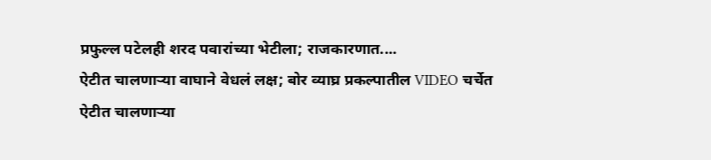प्रफुल्ल पटेलही शरद पवारांच्या भेटीला; राजकारणात....
ऐटीत चालणाऱ्या वाघाने वेधलं लक्ष; बोर व्याघ्र प्रकल्पातील VIDEO चर्चेत
ऐटीत चालणाऱ्या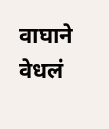वाघाने वेधलं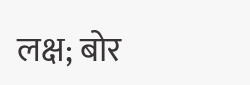लक्ष; बोर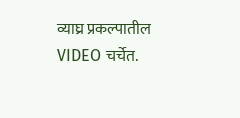व्याघ्र प्रकल्पातील VIDEO चर्चेत.